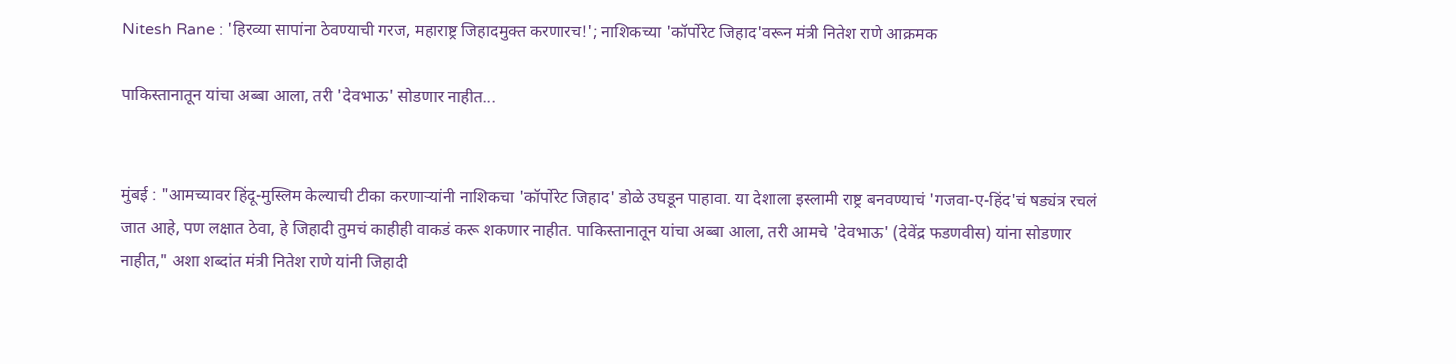Nitesh Rane : 'हिरव्या सापांना ठेवण्याची गरज, महाराष्ट्र जिहादमुक्त करणारच!'; नाशिकच्या 'कॉर्पोरेट जिहाद'वरून मंत्री नितेश राणे आक्रमक

पाकिस्तानातून यांचा अब्बा आला, तरी 'देवभाऊ' सोडणार नाहीत...


मुंबई : "आमच्यावर हिंदू-मुस्लिम केल्याची टीका करणाऱ्यांनी नाशिकचा 'कॉर्पोरेट जिहाद' डोळे उघडून पाहावा. या देशाला इस्लामी राष्ट्र बनवण्याचं 'गजवा-ए-हिंद'चं षड्यंत्र रचलं जात आहे, पण लक्षात ठेवा, हे जिहादी तुमचं काहीही वाकडं करू शकणार नाहीत. पाकिस्तानातून यांचा अब्बा आला, तरी आमचे 'देवभाऊ' (देवेंद्र फडणवीस) यांना सोडणार नाहीत," अशा शब्दांत मंत्री नितेश राणे यांनी जिहादी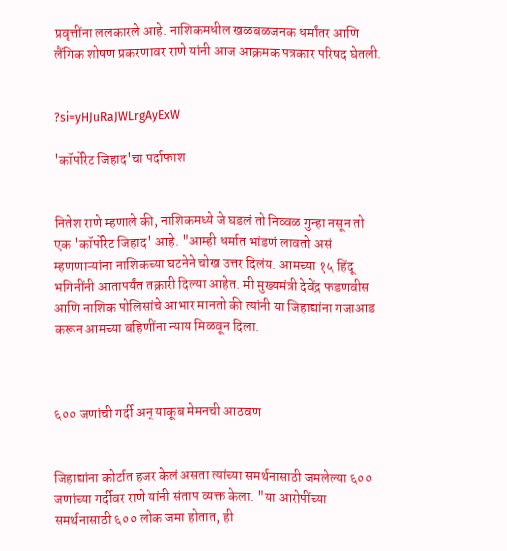प्रवृत्तींना ललकारले आहे. नाशिकमधील खळबळजनक धर्मांतर आणि लैंगिक शोषण प्रकरणावर राणे यांनी आज आक्रमक पत्रकार परिषद घेतली.


?si=yHJuRaJWLrgAyExW

'कॉर्पोरेट जिहाद'चा पर्दाफाश


नितेश राणे म्हणाले की, नाशिकमध्ये जे घडलं तो निव्वळ गुन्हा नसून तो एक 'कॉर्पोरेट जिहाद' आहे. "आम्ही धर्मात भांडणं लावतो असं म्हणणाऱ्यांना नाशिकच्या घटनेने चोख उत्तर दिलंय. आमच्या १५ हिंदू भगिनींनी आतापर्यंत तक्रारी दिल्या आहेत. मी मुख्यमंत्री देवेंद्र फडणवीस आणि नाशिक पोलिसांचे आभार मानतो की त्यांनी या जिहाद्यांना गजाआड करून आमच्या बहिणींना न्याय मिळवून दिला.



६०० जणांची गर्दी अन् याकूब मेमनची आठवण


जिहाद्यांना कोर्टात हजर केलं असता त्यांच्या समर्थनासाठी जमलेल्या ६०० जणांच्या गर्दीवर राणे यांनी संताप व्यक्त केला. "या आरोपींच्या समर्थनासाठी ६०० लोक जमा होतात, ही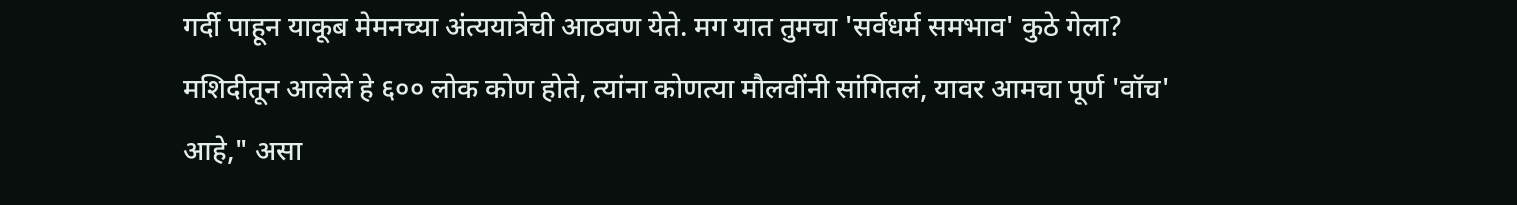गर्दी पाहून याकूब मेमनच्या अंत्ययात्रेची आठवण येते. मग यात तुमचा 'सर्वधर्म समभाव' कुठे गेला? मशिदीतून आलेले हे ६०० लोक कोण होते, त्यांना कोणत्या मौलवींनी सांगितलं, यावर आमचा पूर्ण 'वॉच' आहे," असा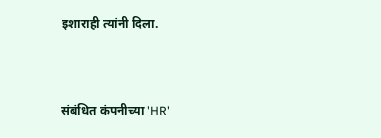इशाराही त्यांनी दिला.



संबंधित कंपनीच्या 'HR'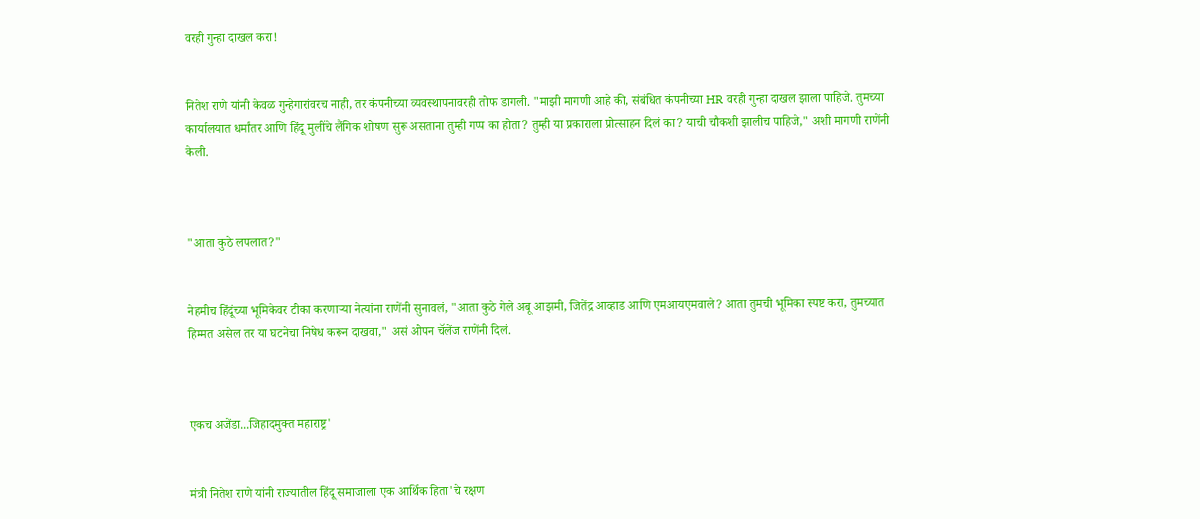वरही गुन्हा दाखल करा!


नितेश राणे यांनी केवळ गुन्हेगारांवरच नाही, तर कंपनीच्या व्यवस्थापनावरही तोफ डागली. "माझी मागणी आहे की, संबंधित कंपनीच्या HR वरही गुन्हा दाखल झाला पाहिजे. तुमच्या कार्यालयात धर्मांतर आणि हिंदू मुलींचे लैंगिक शोषण सुरू असताना तुम्ही गप्प का होता? तुम्ही या प्रकाराला प्रोत्साहन दिलं का? याची चौकशी झालीच पाहिजे," अशी मागणी राणेंनी केली.



"आता कुठे लपलात?"


नेहमीच हिंदूंच्या भूमिकेवर टीका करणाऱ्या नेत्यांना राणेंनी सुनावलं, "आता कुठे गेले अबू आझमी, जितेंद्र आव्हाड आणि एमआयएमवाले? आता तुमची भूमिका स्पष्ट करा, तुमच्यात हिम्मत असेल तर या घटनेचा निषेध करून दाखवा," असं ओपन चॅलेंज राणेंनी दिलं.



एकच अजेंडा...जिहादमुक्त महाराष्ट्र'


मंत्री नितेश राणे यांनी राज्यातील हिंदू समाजाला एक आर्थिक हिता'चे रक्षण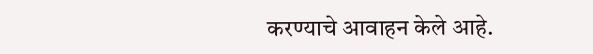करण्याचे आवाहन केले आहे.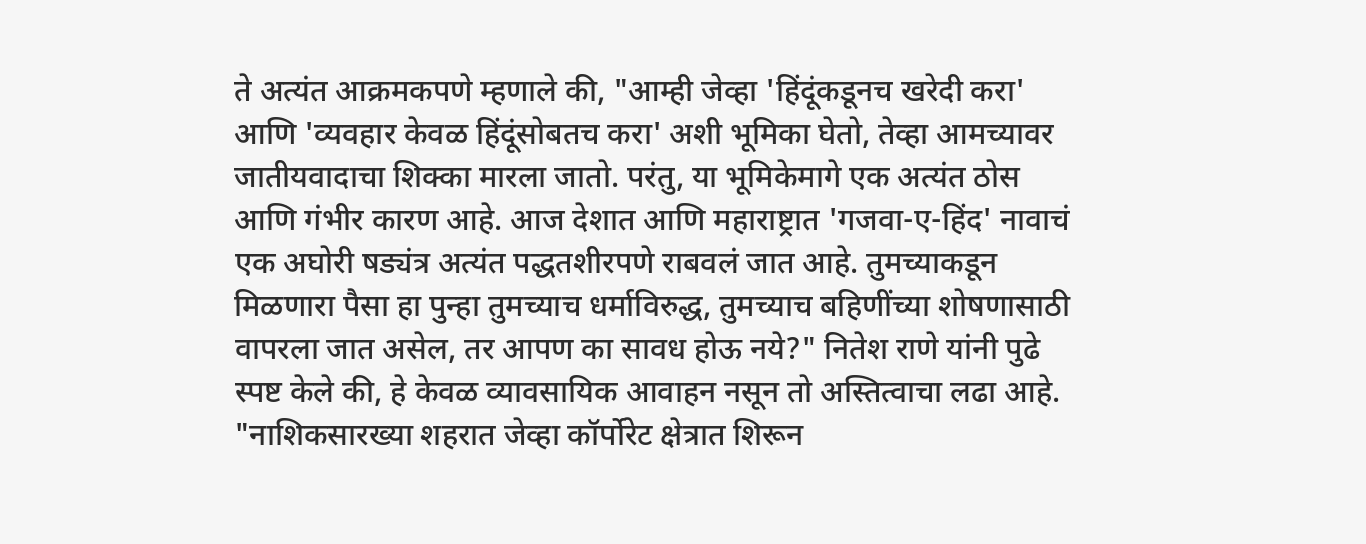ते अत्यंत आक्रमकपणे म्हणाले की, "आम्ही जेव्हा 'हिंदूंकडूनच खरेदी करा' आणि 'व्यवहार केवळ हिंदूंसोबतच करा' अशी भूमिका घेतो, तेव्हा आमच्यावर जातीयवादाचा शिक्का मारला जातो. परंतु, या भूमिकेमागे एक अत्यंत ठोस आणि गंभीर कारण आहे. आज देशात आणि महाराष्ट्रात 'गजवा-ए-हिंद' नावाचं एक अघोरी षड्यंत्र अत्यंत पद्धतशीरपणे राबवलं जात आहे. तुमच्याकडून मिळणारा पैसा हा पुन्हा तुमच्याच धर्माविरुद्ध, तुमच्याच बहिणींच्या शोषणासाठी वापरला जात असेल, तर आपण का सावध होऊ नये?" नितेश राणे यांनी पुढे स्पष्ट केले की, हे केवळ व्यावसायिक आवाहन नसून तो अस्तित्वाचा लढा आहे. "नाशिकसारख्या शहरात जेव्हा कॉर्पोरेट क्षेत्रात शिरून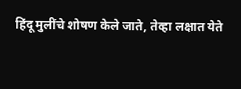हिंदू मुलींचे शोषण केले जाते, तेव्हा लक्षात येते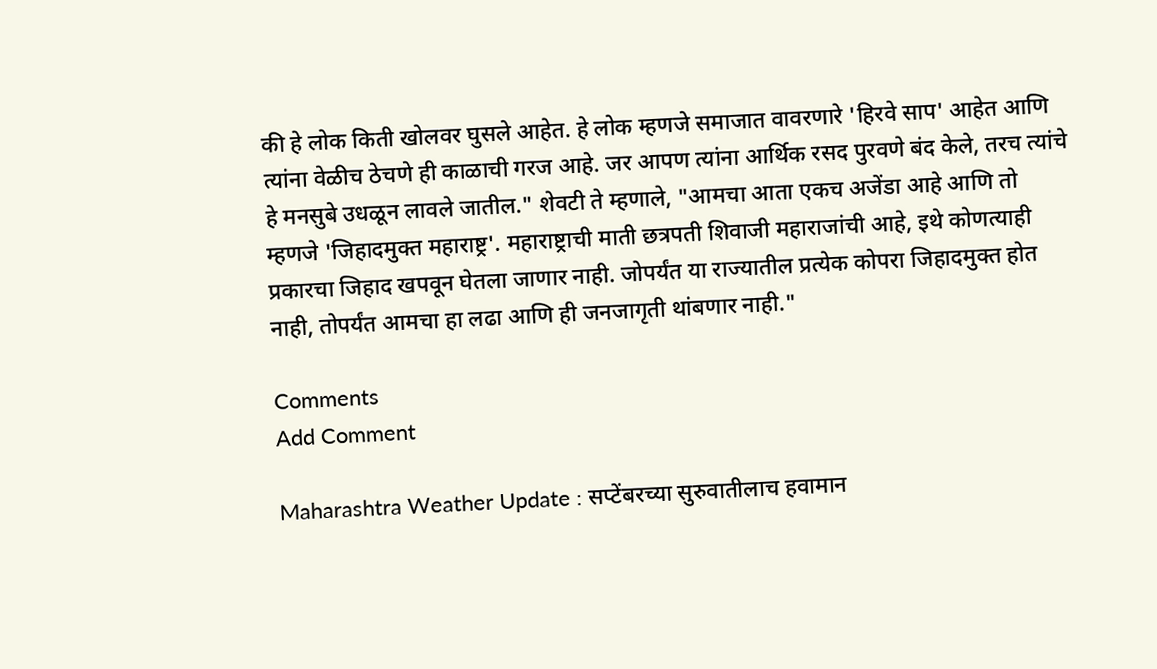की हे लोक किती खोलवर घुसले आहेत. हे लोक म्हणजे समाजात वावरणारे 'हिरवे साप' आहेत आणि त्यांना वेळीच ठेचणे ही काळाची गरज आहे. जर आपण त्यांना आर्थिक रसद पुरवणे बंद केले, तरच त्यांचे हे मनसुबे उधळून लावले जातील." शेवटी ते म्हणाले, "आमचा आता एकच अजेंडा आहे आणि तो म्हणजे 'जिहादमुक्त महाराष्ट्र'. महाराष्ट्राची माती छत्रपती शिवाजी महाराजांची आहे, इथे कोणत्याही प्रकारचा जिहाद खपवून घेतला जाणार नाही. जोपर्यंत या राज्यातील प्रत्येक कोपरा जिहादमुक्त होत नाही, तोपर्यंत आमचा हा लढा आणि ही जनजागृती थांबणार नाही."

Comments
Add Comment

Maharashtra Weather Update : सप्टेंबरच्या सुरुवातीलाच हवामान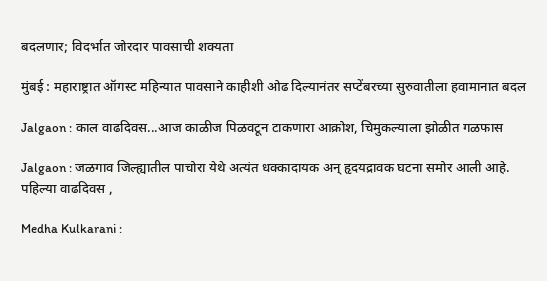बदलणार; विदर्भात जोरदार पावसाची शक्यता

मुंबई : महाराष्ट्रात ऑगस्ट महिन्यात पावसाने काहीशी ओढ दिल्यानंतर सप्टेंबरच्या सुरुवातीला हवामानात बदल

Jalgaon : काल वाढदिवस...आज काळीज पिळवटून टाकणारा आक्रोश, चिमुकल्याला झोळीत गळफास

Jalgaon : जळगाव जिल्ह्यातील पाचोरा येथे अत्यंत धक्कादायक अन् हृदयद्रावक घटना समोर आली आहे. पहिल्या वाढदिवस ,

Medha Kulkarani :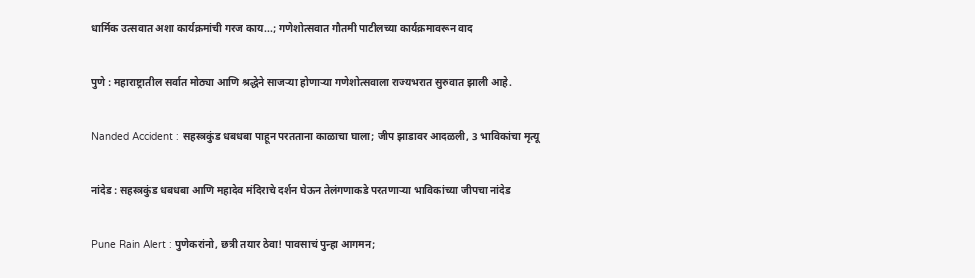धार्मिक उत्सवात अशा कार्यक्रमांची गरज काय...; गणेशोत्सवात गौतमी पाटीलच्या कार्यक्रमावरून वाद

पुणे : महाराष्ट्रातील सर्वात मोठ्या आणि श्रद्धेने साजऱ्या होणाऱ्या गणेशोत्सवाला राज्यभरात सुरुवात झाली आहे.

Nanded Accident : सहस्त्रकुंड धबधबा पाहून परतताना काळाचा घाला; जीप झाडावर आदळली, 3 भाविकांचा मृत्यू

नांदेड : सहस्त्रकुंड धबधबा आणि महादेव मंदिराचे दर्शन घेऊन तेलंगणाकडे परतणाऱ्या भाविकांच्या जीपचा नांदेड

Pune Rain Alert : पुणेकरांनो, छत्री तयार ठेवा! पावसाचं पुन्हा आगमन;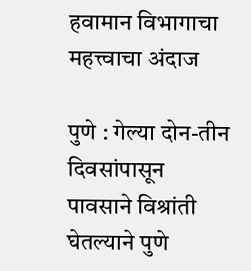हवामान विभागाचा महत्त्वाचा अंदाज

पुणे : गेल्या दोन-तीन दिवसांपासून पावसाने विश्रांती घेतल्याने पुणे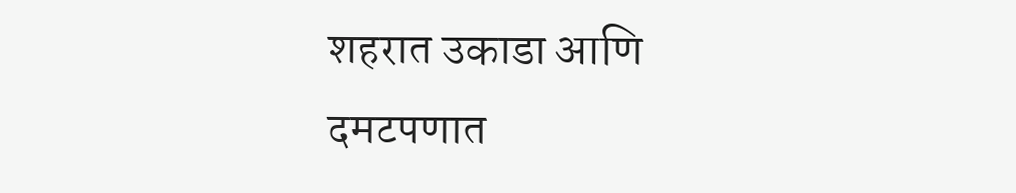शहरात उकाडा आणि दमटपणात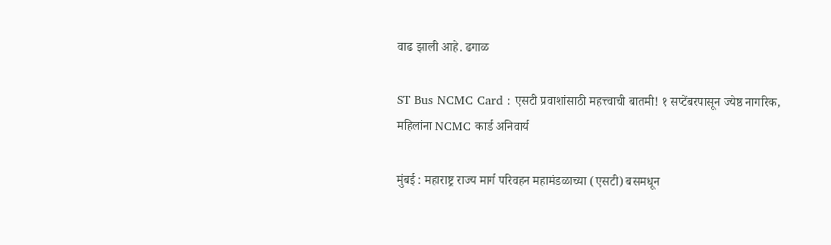वाढ झाली आहे. ढगाळ

ST Bus NCMC Card : एसटी प्रवाशांसाठी महत्त्वाची बातमी! १ सप्टेंबरपासून ज्येष्ठ नागरिक, महिलांना NCMC कार्ड अनिवार्य

मुंबई : महाराष्ट्र राज्य मार्ग परिवहन महामंडळाच्या (एसटी) बसमधून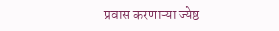प्रवास करणाऱ्या ज्येष्ठ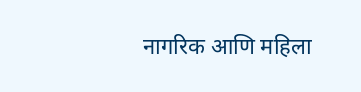नागरिक आणि महिला